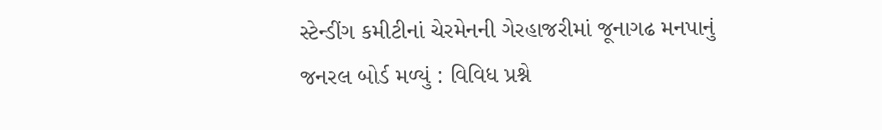સ્ટેન્ડીંગ કમીટીનાં ચેરમેનની ગેરહાજરીમાં જૂનાગઢ મનપાનું જનરલ બોર્ડ મળ્યું : વિવિધ પ્રશ્ને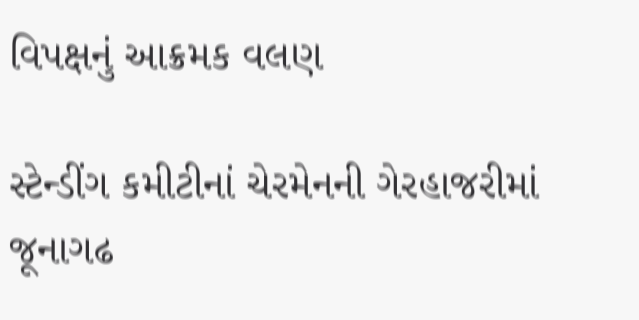વિપક્ષનું આક્રમક વલણ

સ્ટેન્ડીંગ કમીટીનાં ચેરમેનની ગેરહાજરીમાં જૂનાગઢ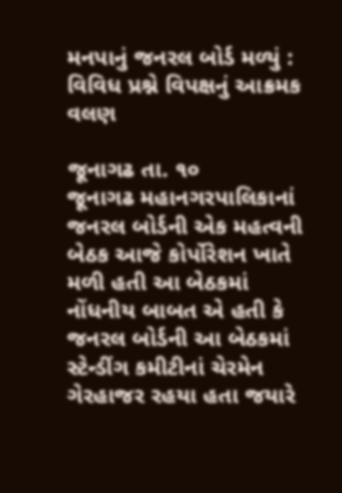મનપાનું જનરલ બોર્ડ મળ્યું : વિવિધ પ્રશ્ને વિપક્ષનું આક્રમક વલણ

જૂનાગઢ તા. ૧૦
જૂનાગઢ મહાનગરપાલિકાનાં જનરલ બોર્ડની એક મહત્વની બેઠક આજે કોર્પોરેશન ખાતે મળી હતી આ બેઠકમાં નોંધનીય બાબત એ હતી કે જનરલ બોર્ડની આ બેઠકમાં સ્ટેન્ડીંગ કમીટીનાં ચેરમેન ગેરહાજર રહયા હતા જયારે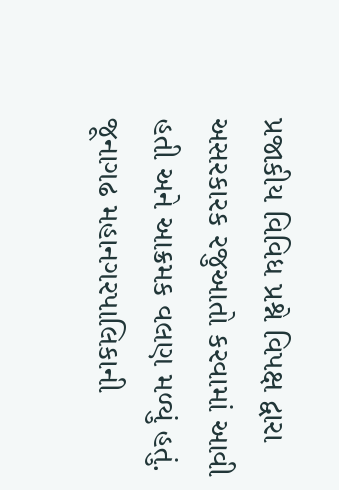પ્રજાકીય વિવિધ પ્રશ્ને વિપક્ષ દ્વારા અસરકારક રજુઆતો કરવામાં આવી હતી અને આક્રમક વલણ મળ્યું હતું.
જૂનાગઢ મહાનગરપાલિકાની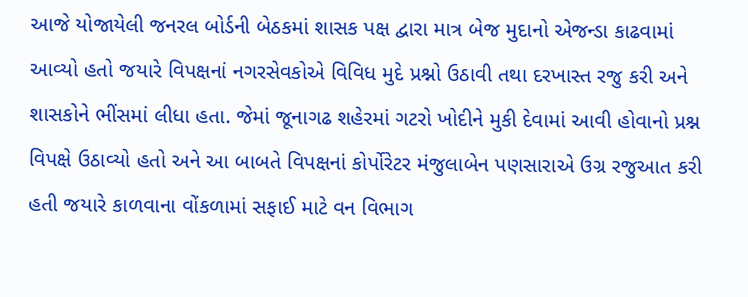આજે યોજાયેલી જનરલ બોર્ડની બેઠકમાં શાસક પક્ષ દ્વારા માત્ર બેજ મુદાનો એજન્ડા કાઢવામાં આવ્યો હતો જયારે વિપક્ષનાં નગરસેવકોએ વિવિધ મુદે પ્રશ્નો ઉઠાવી તથા દરખાસ્ત રજુ કરી અને શાસકોને ભીંસમાં લીધા હતા. જેમાં જૂનાગઢ શહેરમાં ગટરો ખોદીને મુકી દેવામાં આવી હોવાનો પ્રશ્ન વિપક્ષે ઉઠાવ્યો હતો અને આ બાબતે વિપક્ષનાં કોર્પોરેટર મંજુલાબેન પણસારાએ ઉગ્ર રજુઆત કરી હતી જયારે કાળવાના વોંકળામાં સફાઈ માટે વન વિભાગ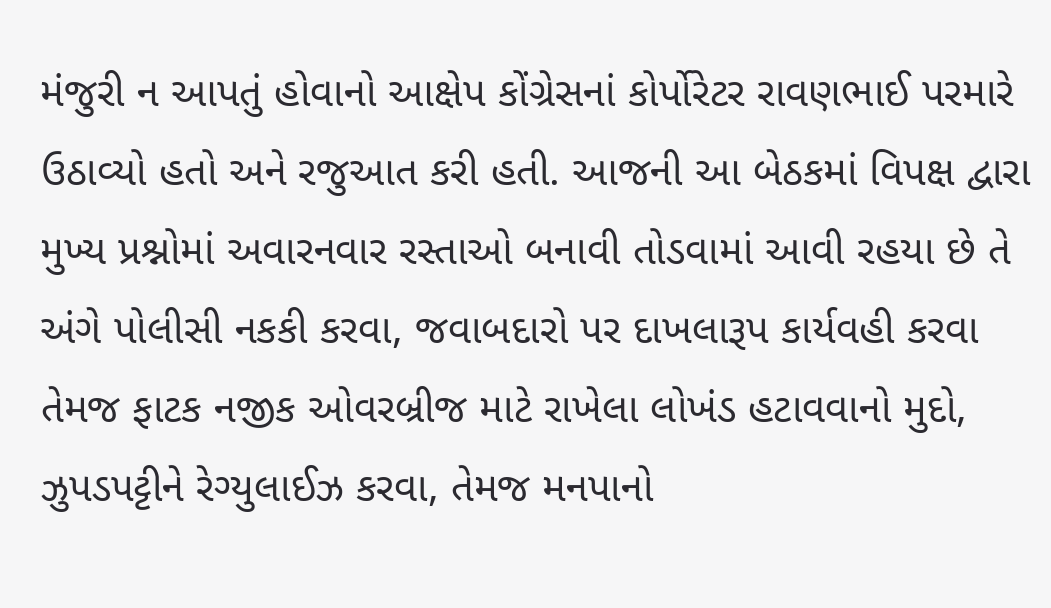મંજુરી ન આપતું હોવાનો આક્ષેપ કોંગ્રેસનાં કોર્પોરેટર રાવણભાઈ પરમારે ઉઠાવ્યો હતો અને રજુઆત કરી હતી. આજની આ બેઠકમાં વિપક્ષ દ્વારા મુખ્ય પ્રશ્નોમાં અવારનવાર રસ્તાઓ બનાવી તોડવામાં આવી રહયા છે તે અંગે પોલીસી નકકી કરવા, જવાબદારો પર દાખલારૂપ કાર્યવહી કરવા તેમજ ફાટક નજીક ઓવરબ્રીજ માટે રાખેલા લોખંડ હટાવવાનો મુદો, ઝુપડપટ્ટીને રેગ્યુલાઈઝ કરવા, તેમજ મનપાનો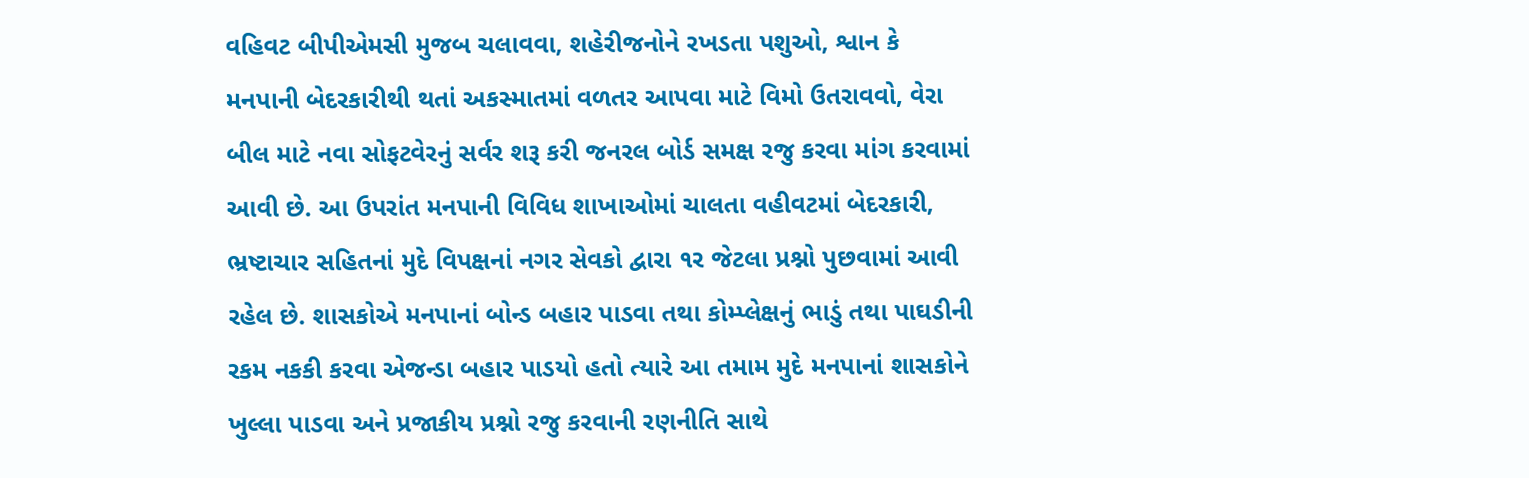વહિવટ બીપીએમસી મુજબ ચલાવવા, શહેરીજનોને રખડતા પશુઓ, શ્વાન કે મનપાની બેદરકારીથી થતાં અકસ્માતમાં વળતર આપવા માટે વિમો ઉતરાવવો, વેરા બીલ માટે નવા સોફટવેરનું સર્વર શરૂ કરી જનરલ બોર્ડ સમક્ષ રજુ કરવા માંગ કરવામાં આવી છે. આ ઉપરાંત મનપાની વિવિધ શાખાઓમાં ચાલતા વહીવટમાં બેદરકારી, ભ્રષ્ટાચાર સહિતનાં મુદે વિપક્ષનાં નગર સેવકો દ્વારા ૧ર જેટલા પ્રશ્નો પુછવામાં આવી રહેલ છે. શાસકોએ મનપાનાં બોન્ડ બહાર પાડવા તથા કોમ્પ્લેક્ષનું ભાડું તથા પાઘડીની રકમ નકકી કરવા એજન્ડા બહાર પાડયો હતો ત્યારે આ તમામ મુદે મનપાનાં શાસકોને ખુલ્લા પાડવા અને પ્રજાકીય પ્રશ્નો રજુ કરવાની રણનીતિ સાથે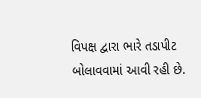વિપક્ષ દ્વારા ભારે તડાપીટ બોલાવવામાં આવી રહી છે.